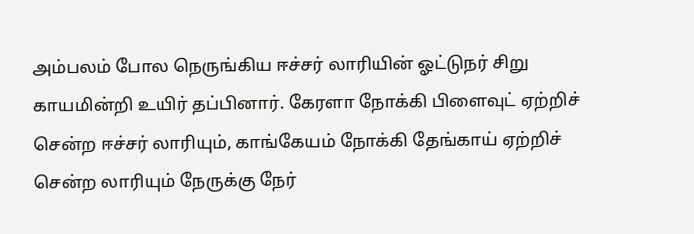அம்பலம் போல நெருங்கிய ஈச்சர் லாரியின் ஓட்டுநர் சிறு காயமின்றி உயிர் தப்பினார். கேரளா நோக்கி பிளைவுட் ஏற்றிச் சென்ற ஈச்சர் லாரியும், காங்கேயம் நோக்கி தேங்காய் ஏற்றிச் சென்ற லாரியும் நேருக்கு நேர்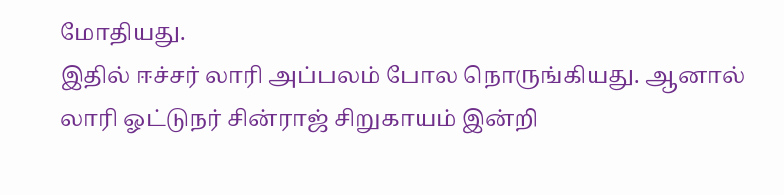மோதியது.
இதில் ஈச்சர் லாரி அப்பலம் போல நொருங்கியது. ஆனால் லாரி ஓட்டுநர் சின்ராஜ் சிறுகாயம் இன்றி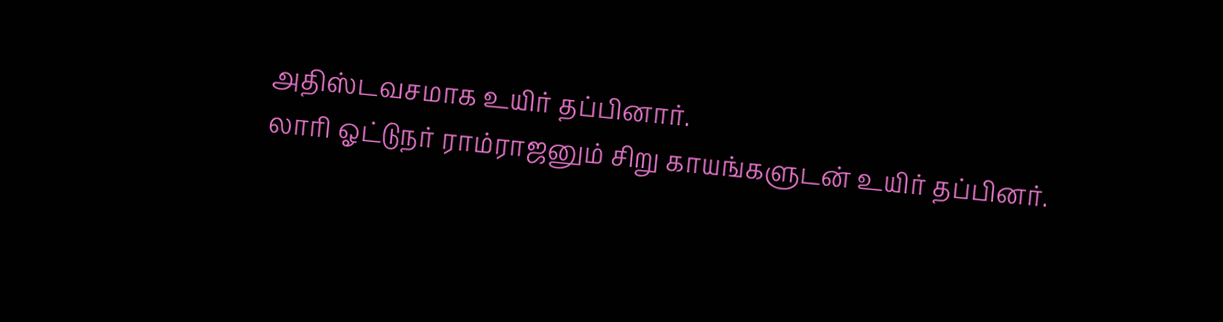அதிஸ்டவசமாக உயிர் தப்பினார்.
லாரி ஓட்டுநர் ராம்ராஜனும் சிறு காயங்களுடன் உயிர் தப்பினர்.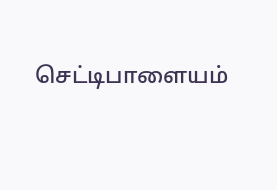செட்டிபாளையம்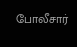போலீசார்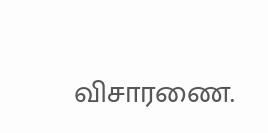விசாரணை.